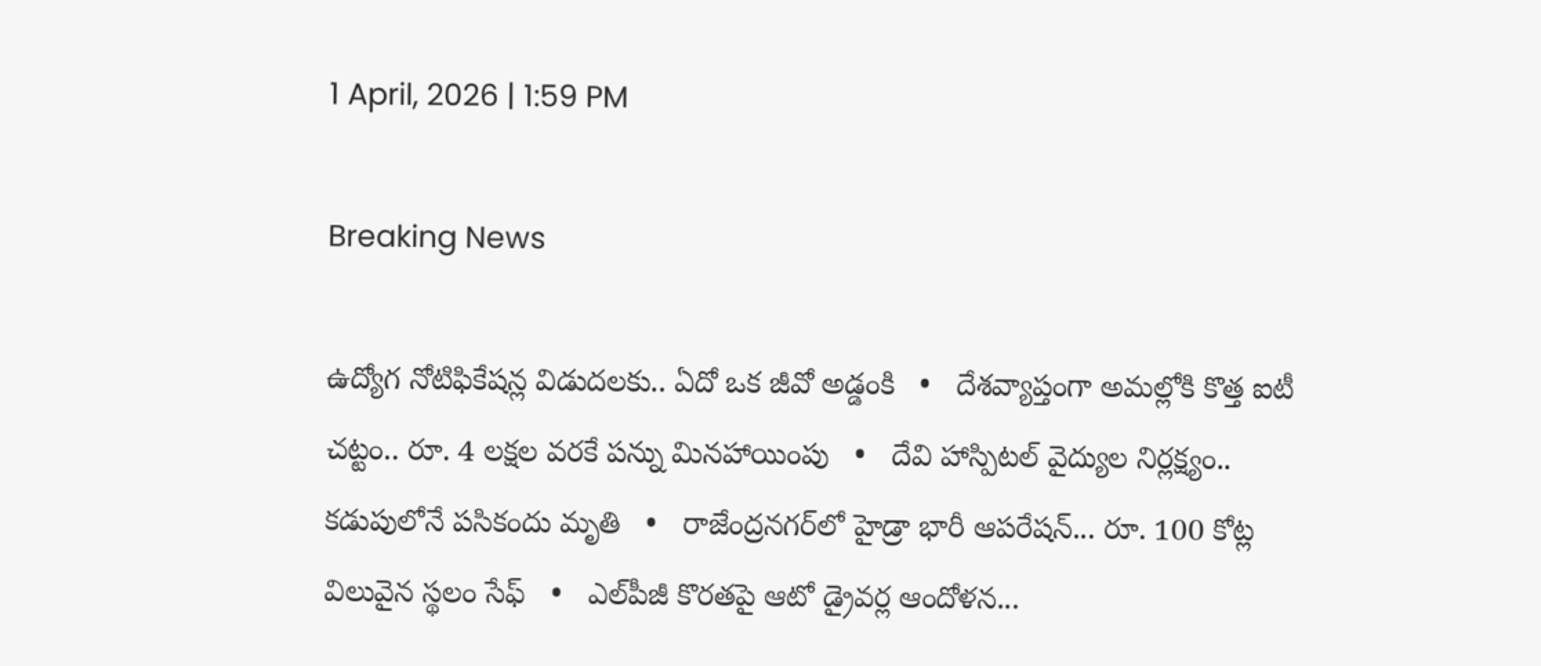1 April, 2026 | 1:59 PM

Breaking News

ఉద్యోగ నోటిఫికేషన్ల విడుదలకు.. ఏదో ఒక జీవో అడ్డంకి   •   దేశవ్యాప్తంగా అమల్లోకి కొత్త ఐటీ చట్టం.. రూ. 4 లక్షల వరకే పన్ను మినహాయింపు   •   దేవి హాస్పిటల్ వైద్యుల నిర్లక్ష్యం.. కడుపులోనే పసికందు మృతి   •   రాజేంద్రనగర్‌లో హైడ్రా భారీ ఆపరేషన్... రూ. 100 కోట్ల విలువైన స్థలం సేఫ్   •   ఎల్‌పీజీ కొరతపై ఆటో డ్రైవర్ల ఆందోళన...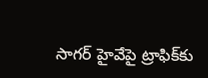సాగర్ హైవేపై ట్రాఫిక్‌కు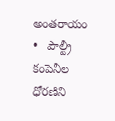అంతరాయం   •   పౌల్ట్రీ కంపెనీల ధోరణిని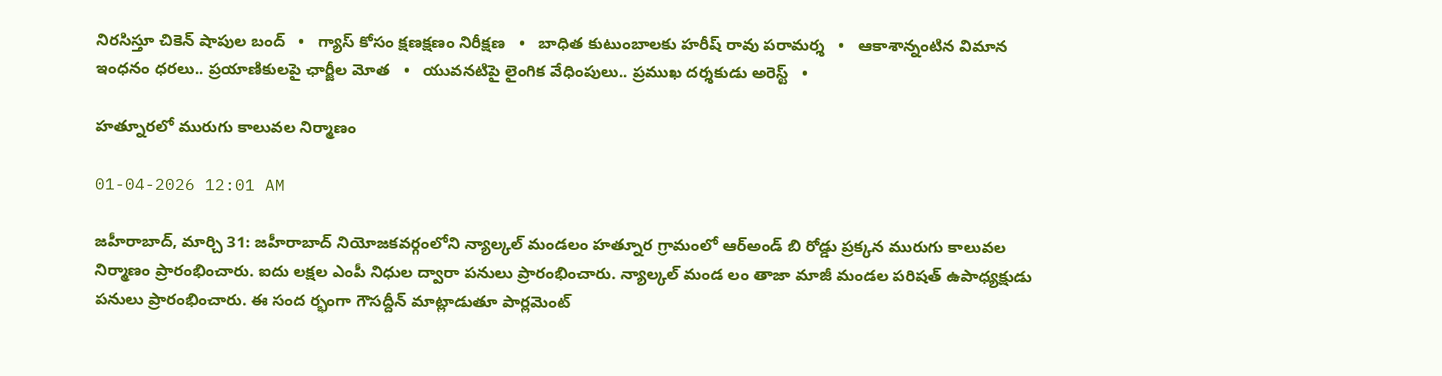నిరసిస్తూ చికెన్ షాపుల బంద్   •   గ్యాస్ కోసం క్షణక్షణం నిరీక్షణ   •   బాధిత కుటుంబాలకు హరీష్ రావు పరామర్శ   •   ఆకాశాన్నంటిన విమాన ఇంధనం ధరలు.. ప్రయాణికులపై ఛార్జీల మోత   •   యువనటిపై లైంగిక వేధింపులు.. ప్రముఖ దర్శకుడు అరెస్ట్   •

హత్నూరలో మురుగు కాలువల నిర్మాణం

01-04-2026 12:01 AM

జహీరాబాద్, మార్చి 31: జహీరాబాద్ నియోజకవర్గంలోని న్యాల్కల్ మండలం హత్నూర గ్రామంలో ఆర్‌అండ్ బి రోడ్డు ప్రక్కన మురుగు కాలువల నిర్మాణం ప్రారంభించారు. ఐదు లక్షల ఎంపీ నిధుల ద్వారా పనులు ప్రారంభించారు. న్యాల్కల్ మండ లం తాజా మాజీ మండల పరిషత్ ఉపాధ్యక్షుడు పనులు ప్రారంభించారు. ఈ సంద ర్భంగా గౌసద్దీన్ మాట్లాడుతూ పార్లమెంట్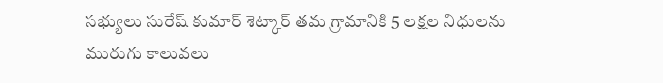సభ్యులు సురేష్ కుమార్ శెట్కార్ తమ గ్రామానికి 5 లక్షల నిధులను మురుగు కాలువలు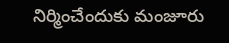నిర్మించేందుకు మంజూరు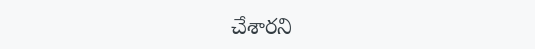చేశారని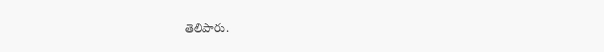తెలిపారు.